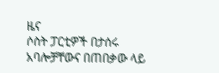ዜና
ሶስት ፓርቲዎች በታሰሩ አባሎቻቸውና በጠበቃው ላይ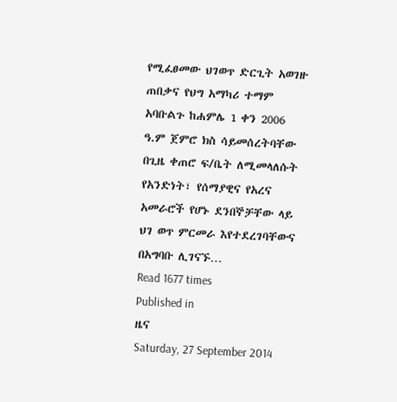የሚፈፀመው ህገወጥ ድርጊት አወገዙ ጠበቃና የህግ አማካሪ ተማም አባቡልጉ ከሐምሌ 1 ቀን 2006 ዓ.ም ጀምሮ ክስ ሳይመሰረትባቸው በጊዜ ቀጠሮ ፍ/ቤት ለሚመላለሱት የአንድነት፣ የሰማያዊና የአረና አመራሮች የሆኑ ደንበኞቻቸው ላይ ህገ ወጥ ምርመራ እየተደረገባቸውና በአግባቡ ሊገናኙ…
Read 1677 times
Published in
ዜና
Saturday, 27 September 2014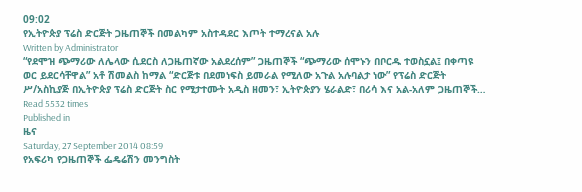09:02
የኢትዮጵያ ፕሬስ ድርጅት ጋዜጠኞች በመልካም አስተዳደር እጦት ተማረናል አሉ
Written by Administrator
“የደሞዝ ጭማሪው ለሌላው ሲደርስ ለጋዜጠኛው አልደረሰም” ጋዜጠኞች “ጭማሪው ሰሞኑን በቦርዱ ተወስኗል፤ በቀጣዩ ወር ይደርሳቸዋል” አቶ ሽመልስ ከማል “ድርጅቱ በደመነፍስ ይመራል የሚለው አጉል አሉባልታ ነው” የፕሬስ ድርጅት ሥ/አስኪያጅ በኢትዮጵያ ፕሬስ ድርጅት ስር የሚታተሙት አዲስ ዘመን፣ ኢትዮጵያን ሄራልድ፣ በሪሳ እና አል-አለም ጋዜጠኞች…
Read 5532 times
Published in
ዜና
Saturday, 27 September 2014 08:59
የአፍሪካ የጋዜጠኞች ፌዴሬሽን መንግስት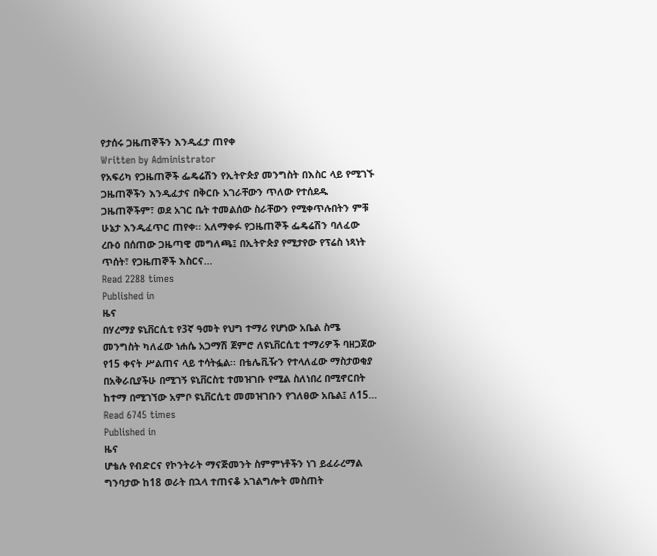የታሰሩ ጋዜጠኞችን እንዲፈታ ጠየቀ
Written by Administrator
የአፍሪካ የጋዜጠኞች ፌዴሬሽን የኢትዮጵያ መንግስት በእስር ላይ የሚገኙ ጋዜጠኞችን እንዲፈታና በቅርቡ አገራቸውን ጥለው የተሰደዱ ጋዜጠኞችም፣ ወደ አገር ቤት ተመልሰው ስራቸውን የሚቀጥሉበትን ምቹ ሁኔታ እንዲፈጥር ጠየቀ፡፡ አለማቀፉ የጋዜጠኞች ፌዴሬሽን ባለፈው ረቡዕ በሰጠው ጋዜጣዊ መግለጫ፤ በኢትዮጵያ የሚታየው የፕሬስ ነጻነት ጥሰት፣ የጋዜጠኞች እስርና…
Read 2288 times
Published in
ዜና
በሃረማያ ዩኒቨርሲቲ የ3ኛ ዓመት የህግ ተማሪ የሆነው አቤል ስሜ መንግስት ካለፈው ነሐሴ አጋማሽ ጀምሮ ለዩኒቨርሲቲ ተማሪዎች ባዘጋጀው የ15 ቀናት ሥልጠና ላይ ተሳትፏል፡፡ በቴሌቪዥን የተላለፈው ማስታወቂያ በአቅራቢያችሁ በሚገኝ ዩኒቨርስቲ ተመዝገቡ የሚል ስለነበረ በሚኖርበት ከተማ በሚገኘው አምቦ ዩኒቨርሲቲ መመዝገቡን የገለፀው አቤል፤ ለ15…
Read 6745 times
Published in
ዜና
ሆቴሉ የብድርና የኮንትራት ማናጅመንት ስምምነቶችን ነገ ይፈራረማል ግንባታው ከ18 ወራት በኋላ ተጠናቆ አገልግሎት መስጠት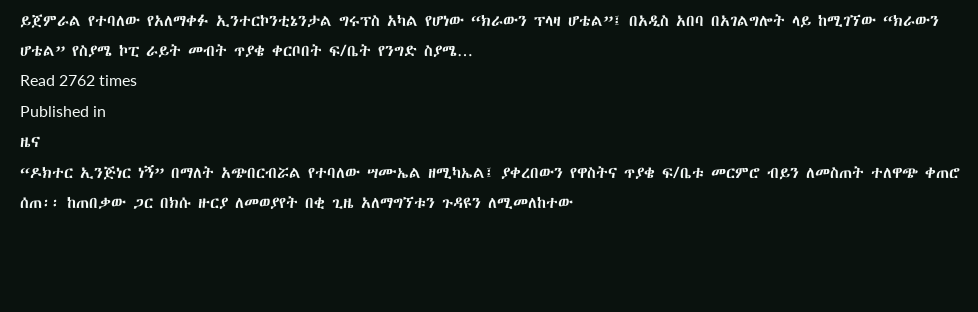ይጀምራል የተባለው የአለማቀፉ ኢንተርኮንቲኔንታል ግሩፕስ አካል የሆነው “ክራውን ፕላዛ ሆቴል”፤ በአዲስ አበባ በአገልግሎት ላይ ከሚገኘው “ክራውን ሆቴል” የስያሜ ኮፒ ራይት መብት ጥያቄ ቀርቦበት ፍ/ቤት የንግድ ስያሜ…
Read 2762 times
Published in
ዜና
“ዶክተር ኢንጅነር ነኝ” በማለት አጭበርብሯል የተባለው ሣሙኤል ዘሚካኤል፤ ያቀረበውን የዋስትና ጥያቄ ፍ/ቤቱ መርምሮ ብይን ለመስጠት ተለዋጭ ቀጠሮ ሰጠ፡፡ ከጠበቃው ጋር በክሱ ዙርያ ለመወያየት በቂ ጊዜ አለማግኘቱን ጉዳዩን ለሚመለከተው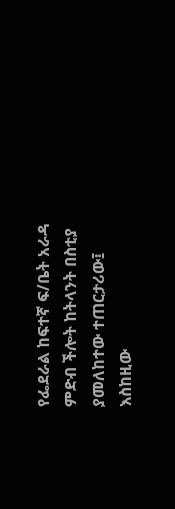የፌደራል ከፍተኛ ፍ/ቤት አራዳ ምድብ ችሎት ከትላንት በስቲያ ያመለከተው ተጠርታሪው፤ እስከዚው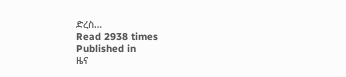ድረስ…
Read 2938 times
Published in
ዜና